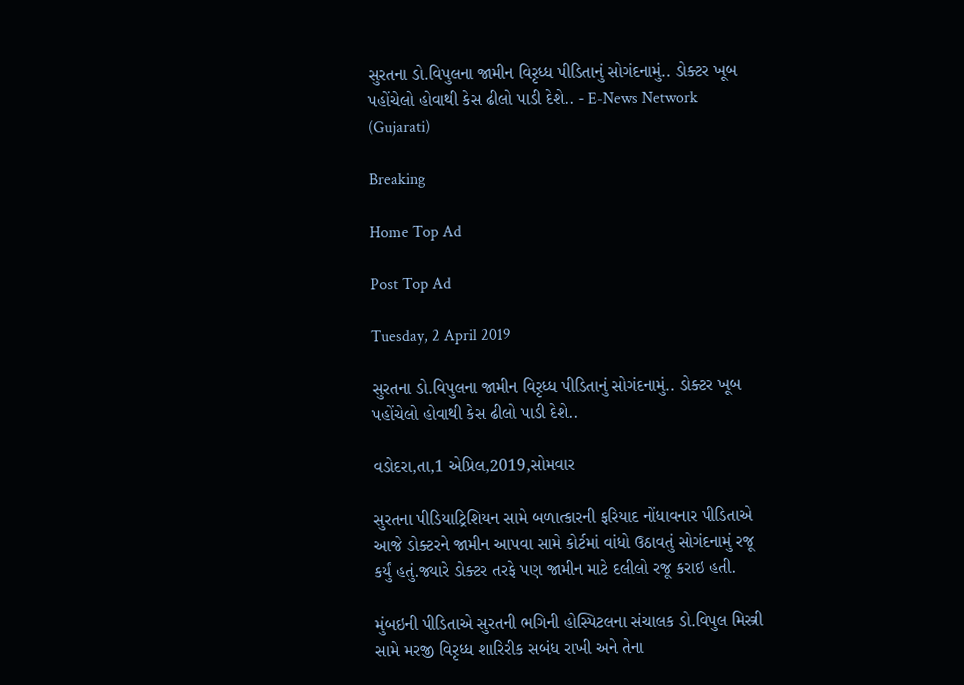સુરતના ડો.વિપુલના જામીન વિરૃધ્ધ પીડિતાનું સોગંદનામું.. ડોક્ટર ખૂબ પહોંચેલો હોવાથી કેસ ઢીલો પાડી દેશે.. - E-News Network (Gujarati)

Breaking

Home Top Ad

Post Top Ad

Tuesday, 2 April 2019

સુરતના ડો.વિપુલના જામીન વિરૃધ્ધ પીડિતાનું સોગંદનામું.. ડોક્ટર ખૂબ પહોંચેલો હોવાથી કેસ ઢીલો પાડી દેશે..

વડોદરા,તા,1 એપ્રિલ,2019,સોમવાર

સુરતના પીડિયાટ્રિશિયન સામે બળાત્કારની ફરિયાદ નોંધાવનાર પીડિતાએ આજે ડોક્ટરને જામીન આપવા સામે કોર્ટમાં વાંધો ઉઠાવતું સોગંદનામું રજૂ કર્યું હતું.જ્યારે ડોક્ટર તરફે પણ જામીન માટે દલીલો રજૂ કરાઇ હતી.

મુંબઇની પીડિતાએ સુરતની ભગિની હોસ્પિટલના સંચાલક ડો.વિપુલ મિસ્ત્રી સામે મરજી વિરૃધ્ધ શારિરીક સબંધ રાખી અને તેના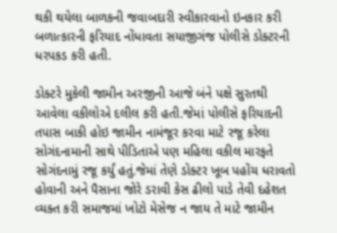થકી થયેલા બાળકની જવાબદારી સ્વીકારવાનો ઇનકાર કરી બળાત્કારની ફરિયાદ નોંધાવતા સયાજીગંજ પોલીસે ડોક્ટરની ધરપકડ કરી હતી.

ડોક્ટરે મુકેલી જામીન અરજીની આજે બંને પક્ષે સુરતથી આવેલા વકીલોએ દલીલ કરી હતી.જેમાં પોલીસે ફરિયાદની તપાસ બાકી હોઇ જામીન નામંજૂર કરવા માટે રજૂ કરેલા સોગંદનામાની સાથે પીડિતાએ પણ મહિલા વકીલ મારફતે સોગંદનામું રજૂ કર્યું હતું.જેમાં તેણે ડોક્ટર ખૂબ પહોંચ ધરાવતો હોવાની અને પૈસાના જોરે ડરાવી કેસ ઢીલો પાડે તેવી દહેશત વ્યક્ત કરી સમાજમાં ખોટો મેસેજ ન જાય તે માટે જામીન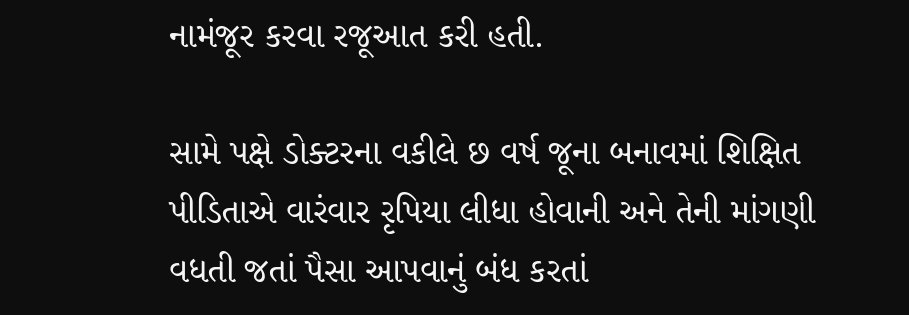નામંજૂર કરવા રજૂઆત કરી હતી.

સામે પક્ષે ડોક્ટરના વકીલે છ વર્ષ જૂના બનાવમાં શિક્ષિત પીડિતાએ વારંવાર રૃપિયા લીધા હોવાની અને તેની માંગણી વધતી જતાં પૈસા આપવાનું બંધ કરતાં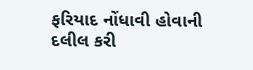ફરિયાદ નોંધાવી હોવાની દલીલ કરી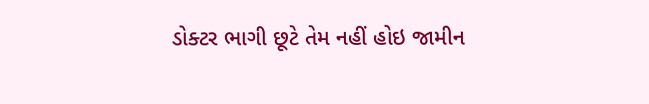ડોક્ટર ભાગી છૂટે તેમ નહીં હોઇ જામીન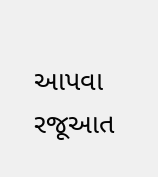આપવા રજૂઆત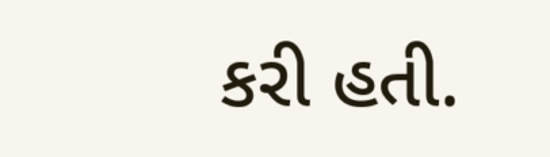કરી હતી.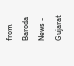from Baroda News - Gujarat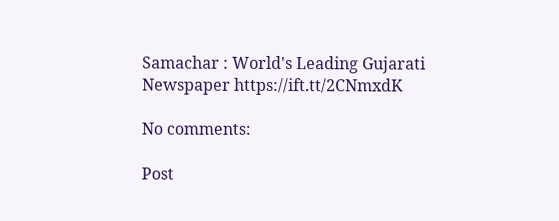Samachar : World's Leading Gujarati Newspaper https://ift.tt/2CNmxdK

No comments:

Post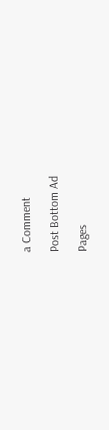a Comment

Post Bottom Ad

Pages